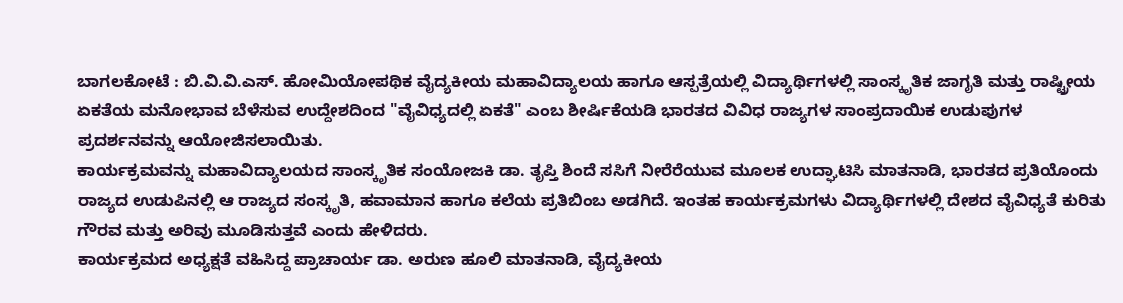ಬಾಗಲಕೋಟೆ : ಬಿ.ವಿ.ವಿ.ಎಸ್. ಹೋಮಿಯೋಪಥಿಕ ವೈದ್ಯಕೀಯ ಮಹಾವಿದ್ಯಾಲಯ ಹಾಗೂ ಆಸ್ಪತ್ರೆಯಲ್ಲಿ ವಿದ್ಯಾರ್ಥಿಗಳಲ್ಲಿ ಸಾಂಸ್ಕೃತಿಕ ಜಾಗೃತಿ ಮತ್ತು ರಾಷ್ಟ್ರೀಯ ಏಕತೆಯ ಮನೋಭಾವ ಬೆಳೆಸುವ ಉದ್ದೇಶದಿಂದ "ವೈವಿಧ್ಯದಲ್ಲಿ ಏಕತೆ" ಎಂಬ ಶೀರ್ಷಿಕೆಯಡಿ ಭಾರತದ ವಿವಿಧ ರಾಜ್ಯಗಳ ಸಾಂಪ್ರದಾಯಿಕ ಉಡುಪುಗಳ ಪ್ರದರ್ಶನವನ್ನು ಆಯೋಜಿಸಲಾಯಿತು.
ಕಾರ್ಯಕ್ರಮವನ್ನು ಮಹಾವಿದ್ಯಾಲಯದ ಸಾಂಸ್ಕೃತಿಕ ಸಂಯೋಜಕಿ ಡಾ. ತೃಪ್ತಿ ಶಿಂದೆ ಸಸಿಗೆ ನೀರೆರೆಯುವ ಮೂಲಕ ಉದ್ಘಾಟಿಸಿ ಮಾತನಾಡಿ, ಭಾರತದ ಪ್ರತಿಯೊಂದು ರಾಜ್ಯದ ಉಡುಪಿನಲ್ಲಿ ಆ ರಾಜ್ಯದ ಸಂಸ್ಕೃತಿ, ಹವಾಮಾನ ಹಾಗೂ ಕಲೆಯ ಪ್ರತಿಬಿಂಬ ಅಡಗಿದೆ. ಇಂತಹ ಕಾರ್ಯಕ್ರಮಗಳು ವಿದ್ಯಾರ್ಥಿಗಳಲ್ಲಿ ದೇಶದ ವೈವಿಧ್ಯತೆ ಕುರಿತು ಗೌರವ ಮತ್ತು ಅರಿವು ಮೂಡಿಸುತ್ತವೆ ಎಂದು ಹೇಳಿದರು.
ಕಾರ್ಯಕ್ರಮದ ಅಧ್ಯಕ್ಷತೆ ವಹಿಸಿದ್ದ ಪ್ರಾಚಾರ್ಯ ಡಾ. ಅರುಣ ಹೂಲಿ ಮಾತನಾಡಿ, ವೈದ್ಯಕೀಯ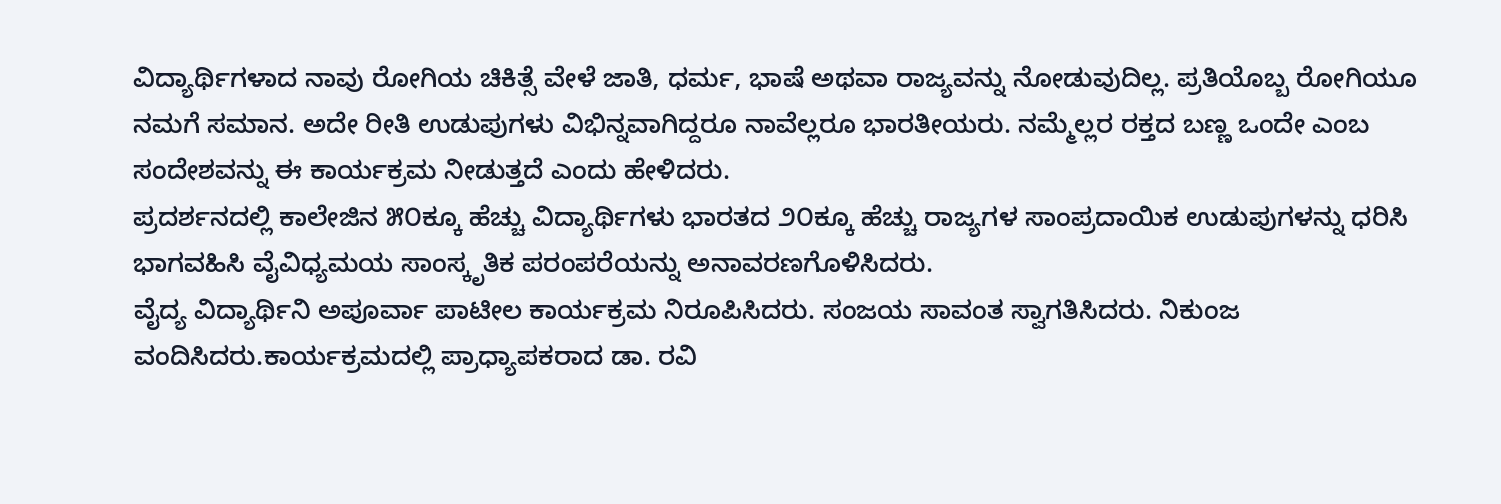ವಿದ್ಯಾರ್ಥಿಗಳಾದ ನಾವು ರೋಗಿಯ ಚಿಕಿತ್ಸೆ ವೇಳೆ ಜಾತಿ, ಧರ್ಮ, ಭಾಷೆ ಅಥವಾ ರಾಜ್ಯವನ್ನು ನೋಡುವುದಿಲ್ಲ. ಪ್ರತಿಯೊಬ್ಬ ರೋಗಿಯೂ ನಮಗೆ ಸಮಾನ. ಅದೇ ರೀತಿ ಉಡುಪುಗಳು ವಿಭಿನ್ನವಾಗಿದ್ದರೂ ನಾವೆಲ್ಲರೂ ಭಾರತೀಯರು. ನಮ್ಮೆಲ್ಲರ ರಕ್ತದ ಬಣ್ಣ ಒಂದೇ ಎಂಬ ಸಂದೇಶವನ್ನು ಈ ಕಾರ್ಯಕ್ರಮ ನೀಡುತ್ತದೆ ಎಂದು ಹೇಳಿದರು.
ಪ್ರದರ್ಶನದಲ್ಲಿ ಕಾಲೇಜಿನ ೫೦ಕ್ಕೂ ಹೆಚ್ಚು ವಿದ್ಯಾರ್ಥಿಗಳು ಭಾರತದ ೨೦ಕ್ಕೂ ಹೆಚ್ಚು ರಾಜ್ಯಗಳ ಸಾಂಪ್ರದಾಯಿಕ ಉಡುಪುಗಳನ್ನು ಧರಿಸಿ ಭಾಗವಹಿಸಿ ವೈವಿಧ್ಯಮಯ ಸಾಂಸ್ಕೃತಿಕ ಪರಂಪರೆಯನ್ನು ಅನಾವರಣಗೊಳಿಸಿದರು.
ವೈದ್ಯ ವಿದ್ಯಾರ್ಥಿನಿ ಅಪೂರ್ವಾ ಪಾಟೀಲ ಕಾರ್ಯಕ್ರಮ ನಿರೂಪಿಸಿದರು. ಸಂಜಯ ಸಾವಂತ ಸ್ವಾಗತಿಸಿದರು. ನಿಕುಂಜ ವಂದಿಸಿದರು.ಕಾರ್ಯಕ್ರಮದಲ್ಲಿ ಪ್ರಾಧ್ಯಾಪಕರಾದ ಡಾ. ರವಿ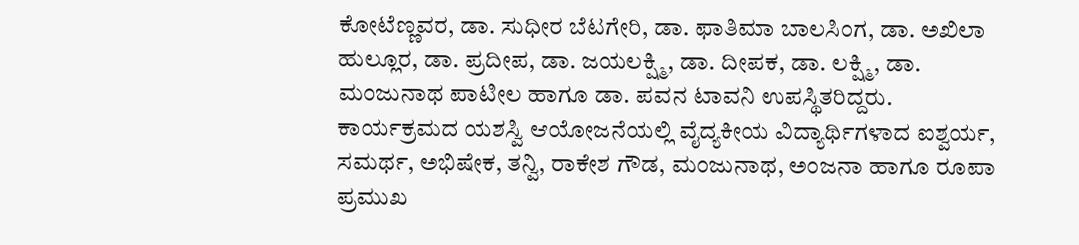ಕೋಟೆಣ್ಣವರ, ಡಾ. ಸುಧೀರ ಬೆಟಗೇರಿ, ಡಾ. ಫಾತಿಮಾ ಬಾಲಸಿಂಗ, ಡಾ. ಅಖಿಲಾ ಹುಲ್ಲೂರ, ಡಾ. ಪ್ರದೀಪ, ಡಾ. ಜಯಲಕ್ಷ್ಮಿ, ಡಾ. ದೀಪಕ, ಡಾ. ಲಕ್ಷ್ಮಿ, ಡಾ. ಮಂಜುನಾಥ ಪಾಟೀಲ ಹಾಗೂ ಡಾ. ಪವನ ಟಾವನಿ ಉಪಸ್ಥಿತರಿದ್ದರು.
ಕಾರ್ಯಕ್ರಮದ ಯಶಸ್ವಿ ಆಯೋಜನೆಯಲ್ಲಿ ವೈದ್ಯಕೀಯ ವಿದ್ಯಾರ್ಥಿಗಳಾದ ಐಶ್ವರ್ಯ, ಸಮರ್ಥ, ಅಭಿಷೇಕ, ತನ್ವಿ, ರಾಕೇಶ ಗೌಡ, ಮಂಜುನಾಥ, ಅಂಜನಾ ಹಾಗೂ ರೂಪಾ ಪ್ರಮುಖ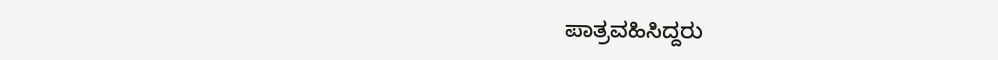ಪಾತ್ರವಹಿಸಿದ್ದರು